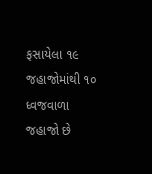ફસાયેલા ૧૯ જહાજોમાંથી ૧૦ ધ્વજવાળા જહાજો છે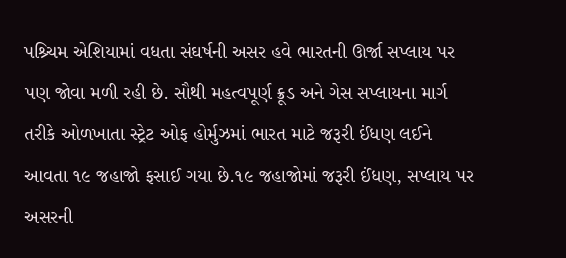પશ્ર્ચિમ એશિયામાં વધતા સંઘર્ષની અસર હવે ભારતની ઊર્જા સપ્લાય પર પણ જોવા મળી રહી છે. સૌથી મહત્વપૂર્ણ ક્રૂડ અને ગેસ સપ્લાયના માર્ગ તરીકે ઓળખાતા સ્ટ્રેટ ઓફ હોર્મુઝમાં ભારત માટે જરૂરી ઈંધણ લઈને આવતા ૧૯ જહાજો ફસાઈ ગયા છે.૧૯ જહાજોમાં જરૂરી ઈંધણ, સપ્લાય પર અસરની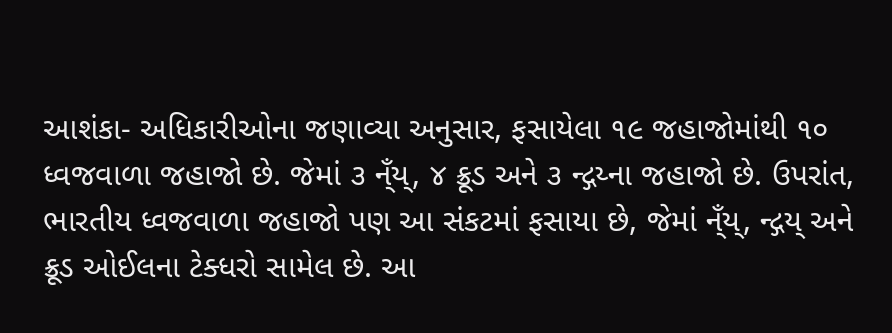આશંકા- અધિકારીઓના જણાવ્યા અનુસાર, ફસાયેલા ૧૯ જહાજોમાંથી ૧૦ ધ્વજવાળા જહાજો છે. જેમાં ૩ ન્ઁય્, ૪ ક્રૂડ અને ૩ ન્દ્ગય્ના જહાજો છે. ઉપરાંત, ભારતીય ધ્વજવાળા જહાજો પણ આ સંકટમાં ફસાયા છે, જેમાં ન્ઁય્, ન્દ્ગય્ અને ક્રૂડ ઓઈલના ટેક્ધરો સામેલ છે. આ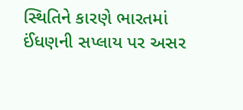સ્થિતિને કારણે ભારતમાં ઈંધણની સપ્લાય પર અસર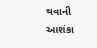થવાની આશંકા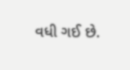વધી ગઈ છે.